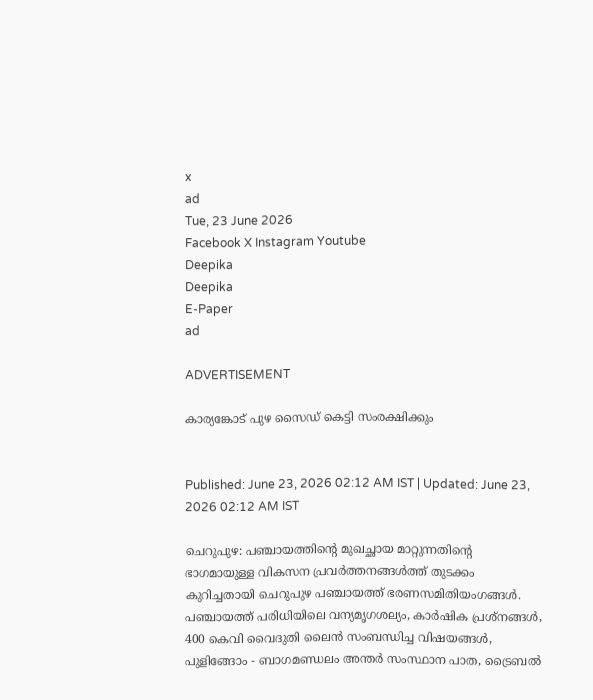x
ad
Tue, 23 June 2026
Facebook X Instagram Youtube
Deepika
Deepika
E-Paper
ad

ADVERTISEMENT

കാര്യങ്കോട് പുഴ സൈഡ് കെട്ടി സംരക്ഷിക്കും


Published: June 23, 2026 02:12 AM IST | Updated: June 23, 2026 02:12 AM IST

ചെറുപുഴ: പഞ്ചായത്തിന്‍റെ മുഖച്ഛായ മാറ്റുന്നതിന്‍റെ ഭാഗമായുള്ള വികസന പ്രവർത്തനങ്ങൾത്ത് തുടക്കം കുറിച്ചതായി ചെറുപുഴ പഞ്ചായത്ത് ഭരണസമിതിയംഗങ്ങൾ. പഞ്ചായത്ത് പരിധിയിലെ വന്യമൃഗശല്യം, കാർഷിക പ്രശ്നങ്ങൾ, 400 കെവി വൈദുതി ലൈൻ സംബന്ധിച്ച വിഷയങ്ങൾ, പുളിങ്ങോം - ബാഗമണ്ഡലം അന്തർ സംസ്ഥാന പാത, ട്രൈബൽ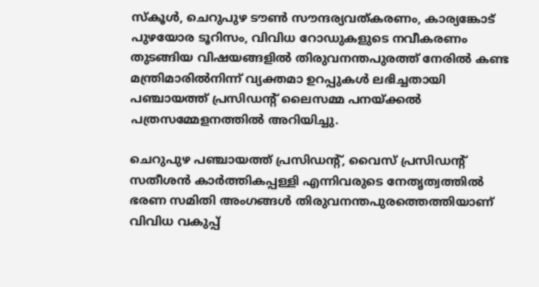സ്കൂൾ, ചെറുപുഴ ടൗൺ സൗന്ദര്യവത്കരണം, കാര്യങ്കോട് പുഴയോര ടൂറിസം, വിവിധ റോഡുകളുടെ നവീകരണം തുടങ്ങിയ വിഷയങ്ങളിൽ തിരുവനന്തപുരത്ത് നേരിൽ കണ്ട മന്ത്രിമാരിൽനിന്ന് വ്യക്തമാ ഉറപ്പുകൾ ലഭിച്ചതായി പഞ്ചായത്ത് പ്രസിഡന്‍റ് ലൈസമ്മ പനയ്ക്കൽ പത്രസമ്മേളനത്തിൽ അറിയിച്ചു.

ചെറുപുഴ പഞ്ചായത്ത് പ്രസിഡന്‍റ്, വൈസ് പ്രസിഡന്‍റ് സതീശൻ കാർത്തികപ്പള്ളി എന്നിവരുടെ നേതൃത്വത്തിൽ ഭരണ സമിതി അംഗങ്ങൾ തിരുവനന്തപുരത്തെത്തിയാണ് വിവിധ വകുപ്പ്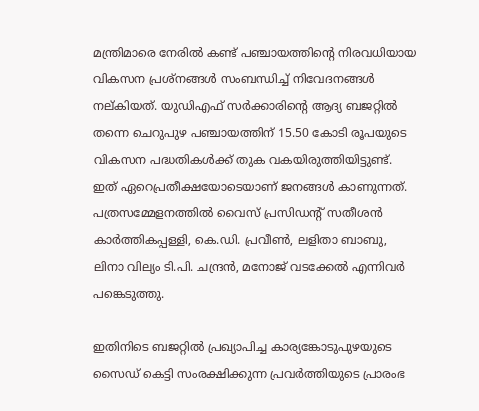മന്ത്രിമാരെ നേരിൽ കണ്ട് പഞ്ചായത്തിന്‍റെ നിരവധിയായ വികസന പ്രശ്നങ്ങൾ സംബന്ധിച്ച് നിവേദനങ്ങൾ നല്കിയത്. യുഡിഎഫ് സർക്കാരിന്‍റെ ആദ്യ ബജറ്റിൽ തന്നെ ചെറുപുഴ പഞ്ചായത്തിന് 15.50 കോടി രൂപയുടെ വികസന പദ്ധതികൾക്ക് തുക വകയിരുത്തിയിട്ടുണ്ട്. ഇത് ഏറെപ്രതീക്ഷയോടെയാണ് ജനങ്ങൾ കാണുന്നത്. പത്രസമ്മേളനത്തിൽ വൈസ് പ്രസിഡന്‍റ് സതീശൻ കാർത്തികപ്പള്ളി, കെ.ഡി. പ്രവീൺ, ലളിതാ ബാബു, ലിനാ വില്യം ടി.പി. ചന്ദ്രൻ, മനോജ് വടക്കേൽ എന്നിവർ പങ്കെടുത്തു.

ഇതിനിടെ ബജറ്റിൽ പ്രഖ്യാപിച്ച കാര്യങ്കോടുപുഴയുടെ സൈഡ് കെട്ടി സംരക്ഷിക്കുന്ന പ്രവർത്തിയുടെ പ്രാരംഭ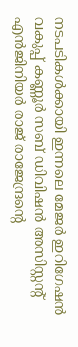നടപടികൾക്കായി ഇന്നലെ മേജർ ഇറിഗേഷൻ വകുപ്പ് കണ്ണൂർ സബ് ഡിവിഷൻ അസിസ്റ്റന്‍റ് എൻജിനിയർ രാജ് രാജേന്ദ്രന്‍റെ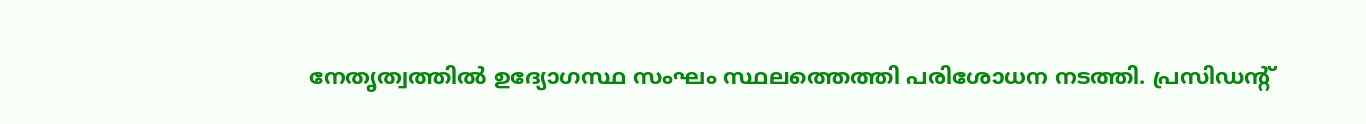നേതൃത്വത്തിൽ ഉദ്യോഗസ്ഥ സംഘം സ്ഥലത്തെത്തി പരിശോധന നടത്തി. പ്രസിഡന്‍റ്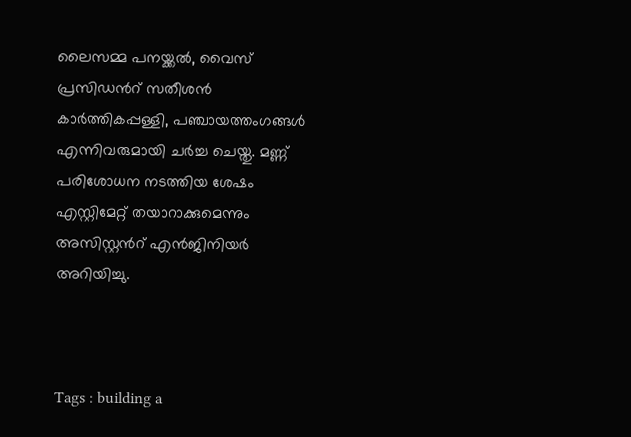ലൈസമ്മ പനയ്ക്കൽ, വൈസ് പ്രസിഡന്‍റ് സതീശൻ കാർത്തികപ്പള്ളി, പഞ്ചായത്തംഗങ്ങൾ എന്നിവരുമായി ചർച്ച ചെയ്തു. മണ്ണ് പരിശോധന നടത്തിയ ശേഷം എസ്റ്റിമേറ്റ് തയാറാക്കുമെന്നും അസിസ്റ്റന്‍റ് എൻജിനിയർ അറിയിച്ചു.



Tags : building a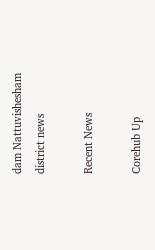dam Nattuvishesham district news

Recent News

Corehub Up